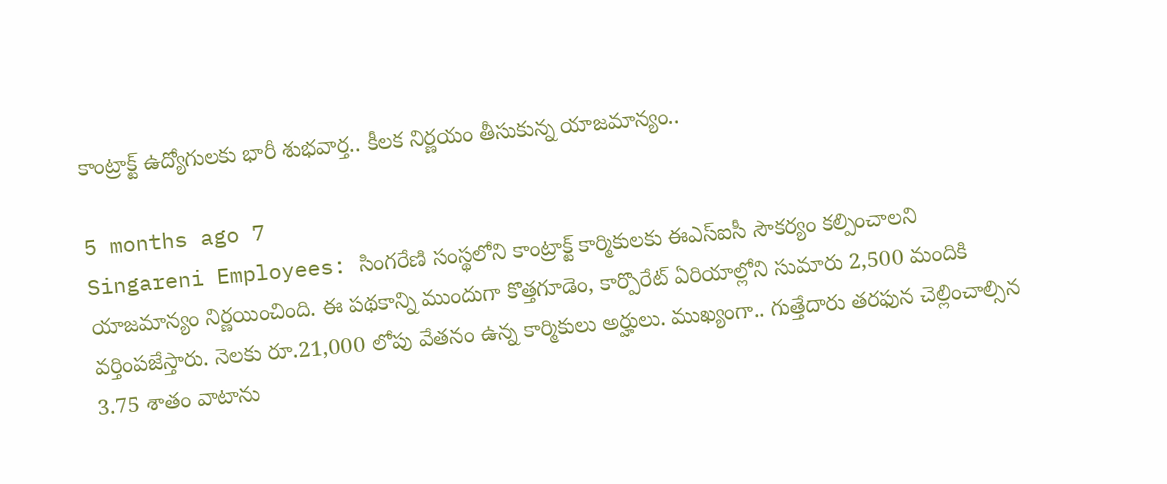కాంట్రాక్ట్ ఉద్యోగులకు భారీ శుభవార్త.. కీలక నిర్ణయం తీసుకున్న యాజమాన్యం..

5 months ago 7
Singareni Employees: సింగరేణి సంస్థలోని కాంట్రాక్ట్ కార్మికులకు ఈఎస్‌ఐసీ సౌకర్యం కల్పించాలని యాజమాన్యం నిర్ణయించింది. ఈ పథకాన్ని ముందుగా కొత్తగూడెం, కార్పొరేట్ ఏరియాల్లోని సుమారు 2,500 మందికి వర్తింపజేస్తారు. నెలకు రూ.21,000 లోపు వేతనం ఉన్న కార్మికులు అర్హులు. ముఖ్యంగా.. గుత్తేదారు తరఫున చెల్లించాల్సిన 3.75 శాతం వాటాను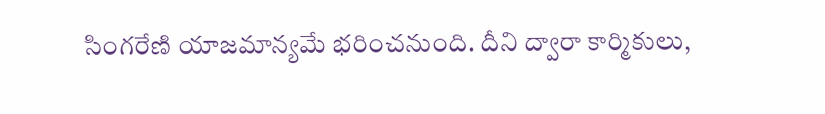సింగరేణి యాజమాన్యమే భరించనుంది. దీని ద్వారా కార్మికులు,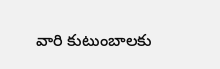వారి కుటుంబాలకు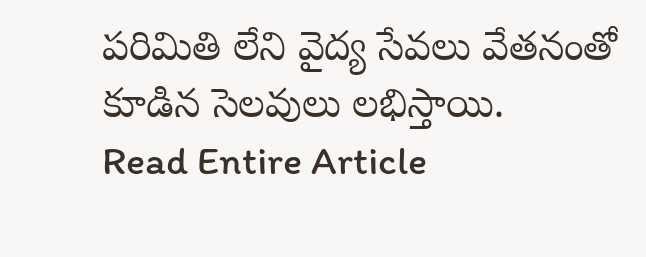పరిమితి లేని వైద్య సేవలు వేతనంతో కూడిన సెలవులు లభిస్తాయి.
Read Entire Article